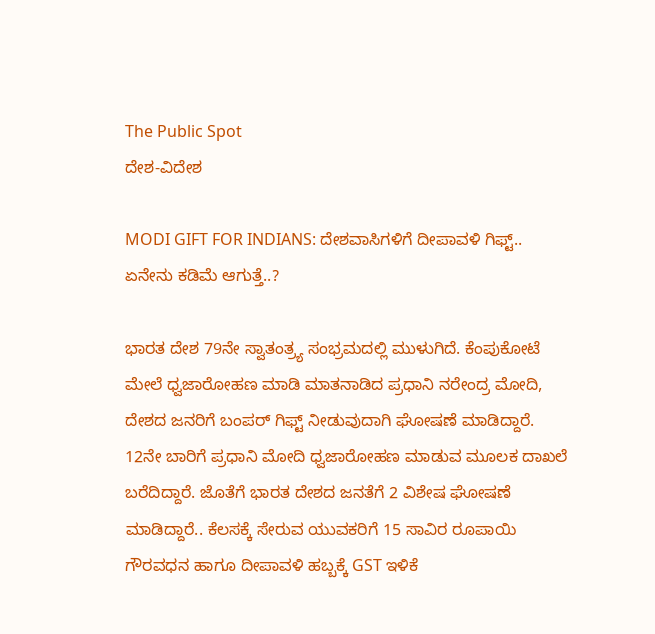The Public Spot
ದೇಶ-ವಿದೇಶ

MODI GIFT FOR INDIANS: ದೇಶವಾಸಿಗಳಿಗೆ ದೀಪಾವಳಿ ಗಿಫ್ಟ್.. ಏನೇನು ಕಡಿಮೆ ಆಗುತ್ತೆ..?

ಭಾರತ ದೇಶ 79ನೇ ಸ್ವಾತಂತ್ರ್ಯ ಸಂಭ್ರಮದಲ್ಲಿ ಮುಳುಗಿದೆ. ಕೆಂಪುಕೋಟೆ ಮೇಲೆ ಧ್ವಜಾರೋಹಣ ಮಾಡಿ ಮಾತನಾಡಿದ ಪ್ರಧಾನಿ ನರೇಂದ್ರ ಮೋದಿ, ದೇಶದ ಜನರಿಗೆ ಬಂಪರ್ ಗಿಫ್ಟ್ ನೀಡುವುದಾಗಿ ಘೋಷಣೆ ಮಾಡಿದ್ದಾರೆ. 12ನೇ ಬಾರಿಗೆ ಪ್ರಧಾನಿ ಮೋದಿ ಧ್ವಜಾರೋಹಣ ಮಾಡುವ ಮೂಲಕ ದಾಖಲೆ ಬರೆದಿದ್ದಾರೆ. ಜೊತೆಗೆ ಭಾರತ ದೇಶದ ಜನತೆಗೆ 2 ವಿಶೇಷ ಘೋಷಣೆ ಮಾಡಿದ್ದಾರೆ.. ಕೆಲಸಕ್ಕೆ ಸೇರುವ ಯುವಕರಿಗೆ 15 ಸಾವಿರ ರೂಪಾಯಿ ಗೌರವಧನ ಹಾಗೂ ದೀಪಾವಳಿ ಹಬ್ಬಕ್ಕೆ GST ಇಳಿಕೆ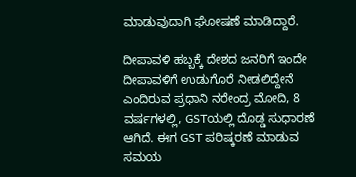ಮಾಡುವುದಾಗಿ ಘೋಷಣೆ ಮಾಡಿದ್ದಾರೆ.

ದೀಪಾವಳಿ ಹಬ್ಬಕ್ಕೆ ದೇಶದ ಜನರಿಗೆ ಇಂದೇ ದೀಪಾವಳಿಗೆ ಉಡುಗೊರೆ ನೀಡಲಿದ್ದೇನೆ ಎಂದಿರುವ ಪ್ರಧಾನಿ ನರೇಂದ್ರ ಮೋದಿ, 8 ವರ್ಷಗಳಲ್ಲಿ, GSTಯಲ್ಲಿ ದೊಡ್ಡ ಸುಧಾರಣೆ ಆಗಿದೆ. ಈಗ GST ಪರಿಷ್ಕರಣೆ ಮಾಡುವ ಸಮಯ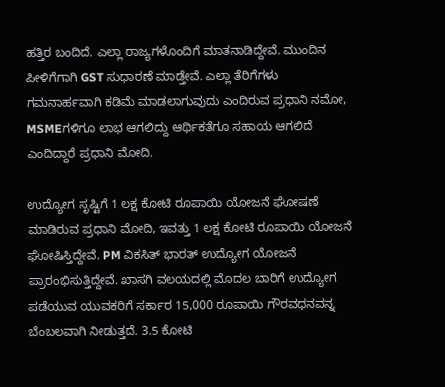ಹತ್ತಿರ ಬಂದಿದೆ. ಎಲ್ಲಾ ರಾಜ್ಯಗಳೊಂದಿಗೆ ಮಾತನಾಡಿದ್ದೇವೆ. ಮುಂದಿನ ಪೀಳಿಗೆಗಾಗಿ GST ಸುಧಾರಣೆ ಮಾಡ್ತೇವೆ. ಎಲ್ಲಾ ತೆರಿಗೆಗಳು ಗಮನಾರ್ಹವಾಗಿ ಕಡಿಮೆ ಮಾಡಲಾಗುವುದು ಎಂದಿರುವ ಪ್ರಧಾನಿ ನಮೋ, MSMEಗಳಿಗೂ ಲಾಭ ಆಗಲಿದ್ದು ಆರ್ಥಿಕತೆಗೂ ಸಹಾಯ ಆಗಲಿದೆ ಎಂದಿದ್ದಾರೆ ಪ್ರಧಾನಿ ಮೋದಿ.

ಉದ್ಯೋಗ ಸೃಷ್ಟಿಗೆ 1 ಲಕ್ಷ ಕೋಟಿ ರೂಪಾಯಿ ಯೋಜನೆ ಘೋಷಣೆ ಮಾಡಿರುವ ಪ್ರಧಾನಿ ಮೋದಿ, ಇವತ್ತು 1 ಲಕ್ಷ ಕೋಟಿ ರೂಪಾಯಿ ಯೋಜನೆ ಘೋಷಿಸ್ತಿದ್ದೇವೆ. PM ವಿಕಸಿತ್‌ ಭಾರತ್‌ ಉದ್ಯೋಗ ಯೋಜನೆ ಪ್ರಾರಂಭಿಸುತ್ತಿದ್ದೇವೆ. ಖಾಸಗಿ ವಲಯದಲ್ಲಿ ಮೊದಲ ಬಾರಿಗೆ ಉದ್ಯೋಗ ಪಡೆಯುವ ಯುವಕರಿಗೆ ಸರ್ಕಾರ 15,000 ರೂಪಾಯಿ ಗೌರವಧನವನ್ನ ಬೆಂಬಲವಾಗಿ ನೀಡುತ್ತದೆ. 3.5 ಕೋಟಿ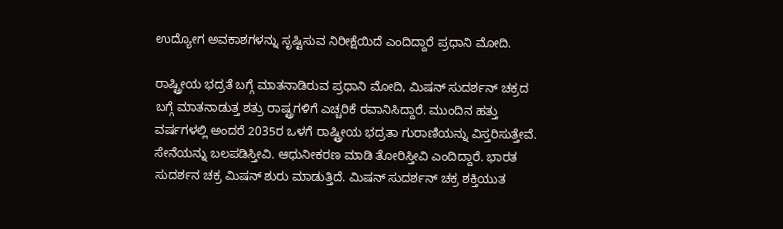ಉದ್ಯೋಗ ಅವಕಾಶಗಳನ್ನು ಸೃಷ್ಟಿಸುವ ನಿರೀಕ್ಷೆಯಿದೆ ಎಂದಿದ್ದಾರೆ ಪ್ರಧಾನಿ ಮೋದಿ.

ರಾಷ್ಟ್ರೀಯ ಭದ್ರತೆ ಬಗ್ಗೆ ಮಾತನಾಡಿರುವ ಪ್ರಧಾನಿ ಮೋದಿ, ಮಿಷನ್‌ ಸುದರ್ಶನ್‌ ಚಕ್ರದ ಬಗ್ಗೆ ಮಾತನಾಡುತ್ತ ಶತ್ರು ರಾಷ್ಟ್ರಗಳಿಗೆ ಎಚ್ಚರಿಕೆ ರವಾನಿಸಿದ್ದಾರೆ. ಮುಂದಿನ ಹತ್ತು ವರ್ಷಗಳಲ್ಲಿ ಅಂದರೆ 2035ರ ಒಳಗೆ ರಾಷ್ಟ್ರೀಯ ಭದ್ರತಾ ಗುರಾಣಿಯನ್ನು ವಿಸ್ತರಿಸುತ್ತೇವೆ. ಸೇನೆಯನ್ನು ಬಲಪಡಿಸ್ತೀವಿ. ಆಧುನೀಕರಣ ಮಾಡಿ ತೋರಿಸ್ತೀವಿ ಎಂದಿದ್ದಾರೆ. ಭಾರತ ಸುದರ್ಶನ ಚಕ್ರ ಮಿಷನ್‌ ಶುರು ಮಾಡುತ್ತಿದೆ. ಮಿಷನ್‌ ಸುದರ್ಶನ್‌ ಚಕ್ರ ಶಕ್ತಿಯುತ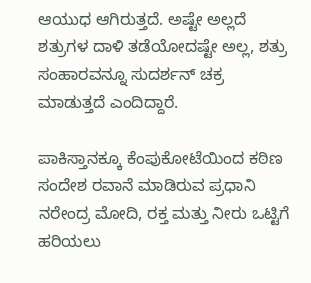ಆಯುಧ ಆಗಿರುತ್ತದೆ. ಅಷ್ಟೇ ಅಲ್ಲದೆ ಶತ್ರುಗಳ ದಾಳಿ ತಡೆಯೋದಷ್ಟೇ ಅಲ್ಲ, ಶತ್ರು ಸಂಹಾರವನ್ನೂ ಸುದರ್ಶನ್‌ ಚಕ್ರ ಮಾಡುತ್ತದೆ ಎಂದಿದ್ದಾರೆ.

ಪಾಕಿಸ್ತಾನಕ್ಕೂ ಕೆಂಪುಕೋಟೆಯಿಂದ ಕಠಿಣ ಸಂದೇಶ ರವಾನೆ ಮಾಡಿರುವ ಪ್ರಧಾನಿ ನರೇಂದ್ರ ಮೋದಿ, ರಕ್ತ ಮತ್ತು ನೀರು ಒಟ್ಟಿಗೆ ಹರಿಯಲು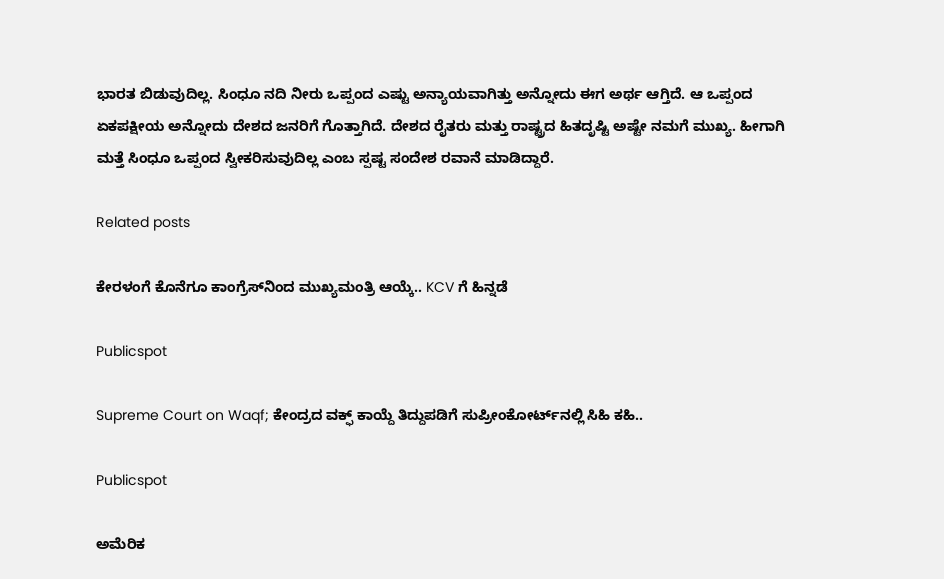ಭಾರತ ಬಿಡುವುದಿಲ್ಲ. ಸಿಂಧೂ ನದಿ ನೀರು ಒಪ್ಪಂದ ಎಷ್ಟು ಅನ್ಯಾಯವಾಗಿತ್ತು ಅನ್ನೋದು ಈಗ ಅರ್ಥ ಆಗ್ತಿದೆ. ಆ ಒಪ್ಪಂದ ಏಕಪಕ್ಷೀಯ ಅನ್ನೋದು ದೇಶದ ಜನರಿಗೆ ಗೊತ್ತಾಗಿದೆ. ದೇಶದ ರೈತರು ಮತ್ತು ರಾಷ್ಟ್ರದ ಹಿತದೃಷ್ಟಿ ಅಷ್ಟೇ ನಮಗೆ ಮುಖ್ಯ. ಹೀಗಾಗಿ ಮತ್ತೆ ಸಿಂಧೂ ಒಪ್ಪಂದ ಸ್ವೀಕರಿಸುವುದಿಲ್ಲ ಎಂಬ ಸ್ಪಷ್ಟ ಸಂದೇಶ ರವಾನೆ ಮಾಡಿದ್ದಾರೆ.

Related posts

ಕೇರಳಂಗೆ ಕೊನೆಗೂ ಕಾಂಗ್ರೆಸ್‌ನಿಂದ ಮುಖ್ಯಮಂತ್ರಿ ಆಯ್ಕೆ.. KCV ಗೆ ಹಿನ್ನಡೆ

Publicspot

Supreme Court on Waqf; ಕೇಂದ್ರದ ವಕ್ಫ್‌ ಕಾಯ್ದೆ ತಿದ್ದುಪಡಿಗೆ ಸುಪ್ರೀಂಕೋರ್ಟ್‌ನಲ್ಲಿ ಸಿಹಿ ಕಹಿ..

Publicspot

ಅಮೆರಿಕ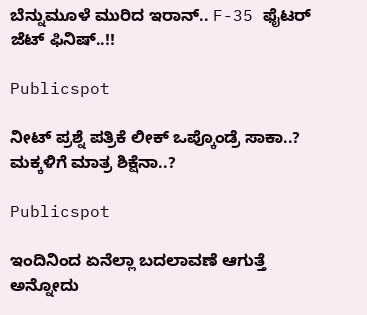ಬೆನ್ನುಮೂಳೆ ಮುರಿದ ಇರಾನ್.. F-35 ಫೈಟರ್ ಜೆಟ್ ಫಿನಿಷ್..!!

Publicspot

ನೀಟ್‌ ಪ್ರಶ್ನೆ ಪತ್ರಿಕೆ ಲೀಕ್‌ ಒಪ್ಕೊಂಡ್ರೆ ಸಾಕಾ..? ಮಕ್ಕಳಿಗೆ ಮಾತ್ರ ಶಿಕ್ಷೆನಾ..?

Publicspot

ಇಂದಿನಿಂದ ಏನೆಲ್ಲಾ ಬದಲಾವಣೆ ಆಗುತ್ತೆ ಅನ್ನೋದು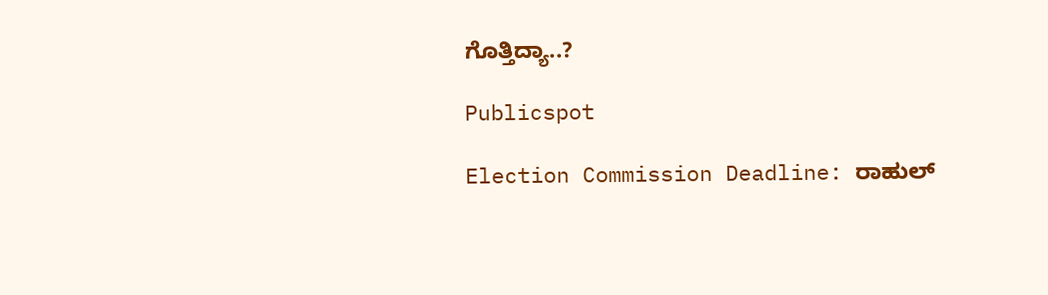ಗೊತ್ತಿದ್ಯಾ..?

Publicspot

Election Commission Deadline: ರಾಹುಲ್‌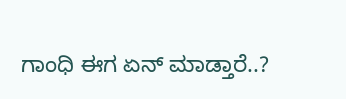ಗಾಂಧಿ ಈಗ ಏನ್‌ ಮಾಡ್ತಾರೆ..?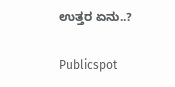ಉತ್ತರ ಏನು..?

Publicspot